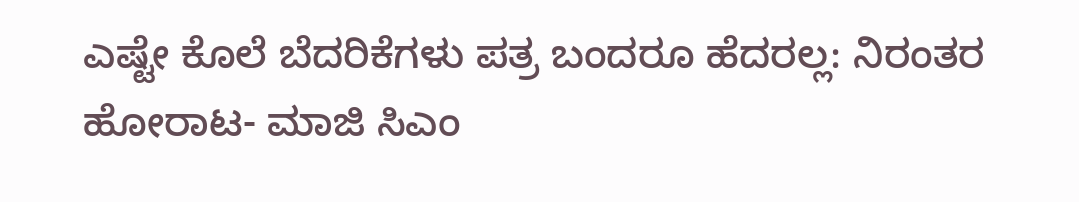ಎಷ್ಟೇ ಕೊಲೆ ಬೆದರಿಕೆಗಳು ಪತ್ರ ಬಂದರೂ ಹೆದರಲ್ಲ: ನಿರಂತರ ಹೋರಾಟ- ಮಾಜಿ ಸಿಎಂ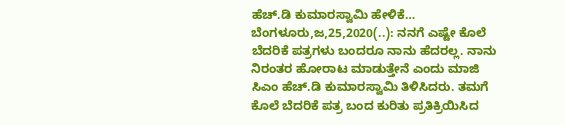ಹೆಚ್.ಡಿ ಕುಮಾರಸ್ವಾಮಿ ಹೇಳಿಕೆ… ಬೆಂಗಳೂರು,ಜ,25,2020(..): ನನಗೆ ಎಷ್ಟೇ ಕೊಲೆ ಬೆದರಿಕೆ ಪತ್ರಗಳು ಬಂದರೂ ನಾನು ಹೆದರಲ್ಲ. ನಾನು ನಿರಂತರ ಹೋರಾಟ ಮಾಡುತ್ತೇನೆ ಎಂದು ಮಾಜಿ ಸಿಎಂ ಹೆಚ್.ಡಿ ಕುಮಾರಸ್ವಾಮಿ ತಿಳಿಸಿದರು. ತಮಗೆ ಕೊಲೆ ಬೆದರಿಕೆ ಪತ್ರ ಬಂದ ಕುರಿತು ಪ್ರತಿಕ್ರಿಯಿಸಿದ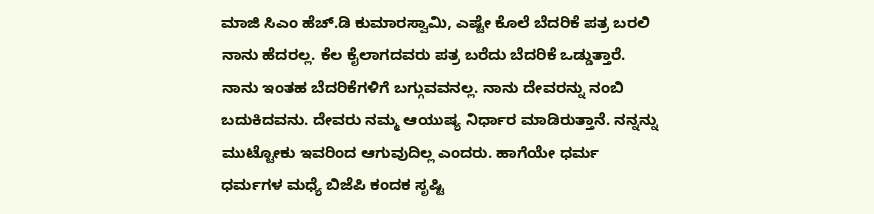ಮಾಜಿ ಸಿಎಂ ಹೆಚ್.ಡಿ ಕುಮಾರಸ್ವಾಮಿ, ಎಷ್ಟೇ ಕೊಲೆ ಬೆದರಿಕೆ ಪತ್ರ ಬರಲಿ ನಾನು ಹೆದರಲ್ಲ. ಕೆಲ ಕೈಲಾಗದವರು ಪತ್ರ ಬರೆದು ಬೆದರಿಕೆ ಒಡ್ಡುತ್ತಾರೆ. ನಾನು ಇಂತಹ ಬೆದರಿಕೆಗಳಿಗೆ ಬಗ್ಗುವವನಲ್ಲ. ನಾನು ದೇವರನ್ನು ನಂಬಿ‌ ಬದುಕಿದವನು. ದೇವರು ನಮ್ಮ‌ ಆಯುಷ್ಯ ನಿರ್ಧಾರ ಮಾಡಿರುತ್ತಾನೆ. ನನ್ನನ್ನು ಮುಟ್ಟೋಕು ಇವರಿಂದ ಆಗುವುದಿಲ್ಲ ಎಂದರು. ಹಾಗೆಯೇ ಧರ್ಮ ಧರ್ಮಗಳ ಮಧ್ಯೆ ಬಿಜೆಪಿ ಕಂದಕ ಸೃಷ್ಟಿ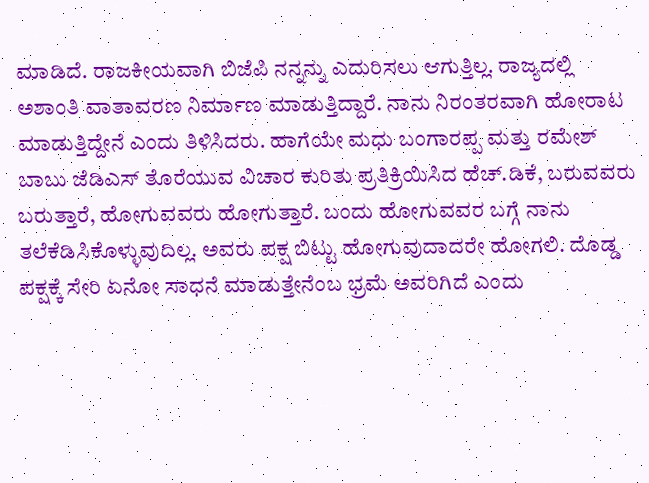ಮಾಡಿದೆ. ರಾಜಕೀಯವಾಗಿ ಬಿಜೆಪಿ ನನ್ನನ್ನು ಎದುರಿಸಲು ಆಗುತ್ತಿಲ್ಲ. ರಾಜ್ಯದಲ್ಲಿ ಅಶಾಂತಿ ವಾತಾವರಣ ನಿರ್ಮಾಣ ಮಾಡುತ್ತಿದ್ದಾರೆ. ನಾನು ನಿರಂತರವಾಗಿ ಹೋರಾಟ ಮಾಡುತ್ತಿದ್ದೇನೆ ಎಂದು ತಿಳಿಸಿದರು. ಹಾಗೆಯೇ ಮಧು ಬಂಗಾರಪ್ಪ ಮತ್ತು ರಮೇಶ್ ಬಾಬು ಜೆಡಿಎಸ್ ತೊರೆಯುವ ವಿಚಾರ ಕುರಿತು ಪ್ರತಿಕ್ರಿಯಿಸಿದ ಹೆಚ್.ಡಿಕೆ, ಬರುವವರು ಬರುತ್ತಾರೆ, ಹೋಗುವವರು ಹೋಗುತ್ತಾರೆ. ಬಂದು ಹೋಗುವವರ ಬಗ್ಗೆ ನಾನು ತಲೆಕೆಡಿಸಿಕೊಳ್ಳುವುದಿಲ್ಲ. ಅವರು ಪಕ್ಷ ಬಿಟ್ಟು ಹೋಗುವುದಾದರೇ ಹೋಗಲಿ. ದೊಡ್ಡ ಪಕ್ಷಕ್ಕೆ ಸೇರಿ ಏನೋ ಸಾಧನೆ ಮಾಡುತ್ತೇನೆಂಬ ಭ್ರಮೆ ಅವರಿಗಿದೆ ಎಂದು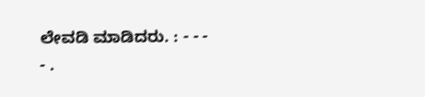ಲೇವಡಿ ಮಾಡಿದರು. : - - - - .